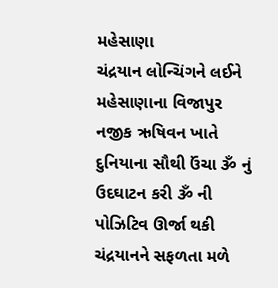મહેસાણા
ચંદ્રયાન લોન્ચિંગને લઈને મહેસાણાના વિજાપુર નજીક ઋષિવન ખાતે દુનિયાના સૌથી ઉંચા ૐ નું ઉદઘાટન કરી ૐ ની પોઝિટિવ ઊર્જા થકી ચંદ્રયાનને સફળતા મળે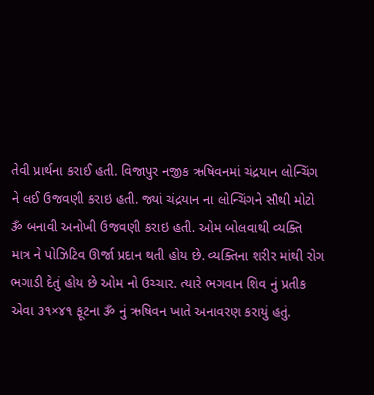તેવી પ્રાર્થના કરાઈ હતી. વિજાપુર નજીક ઋષિવનમાં ચંદ્રયાન લોન્ચિંગ ને લઈ ઉજવણી કરાઇ હતી. જ્યાં ચંદ્રયાન ના લોન્ચિંગને સૌથી મોટો ૐ બનાવી અનોખી ઉજવણી કરાઇ હતી. ઓમ બોલવાથી વ્યક્તિ માત્ર ને પોઝિટિવ ઊર્જા પ્રદાન થતી હોય છે. વ્યક્તિના શરીર માંથી રોગ ભગાડી દેતું હોય છે ઓમ નો ઉચ્ચાર. ત્યારે ભગવાન શિવ નું પ્રતીક એવા ૩૧×૪૧ ફૂટના ૐ નું ઋષિવન ખાતે અનાવરણ કરાયું હતું.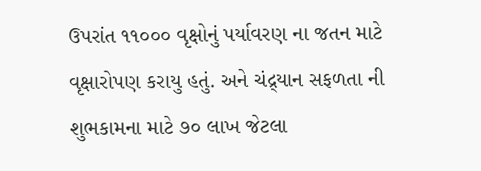ઉપરાંત ૧૧૦૦૦ વૃક્ષોનું પર્યાવરણ ના જતન માટે વૃક્ષારોપણ કરાયુ હતું. અને ચંદ્ર્યાન સફળતા ની શુભકામના માટે ૭૦ લાખ જેટલા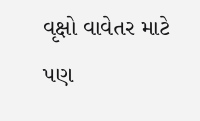વૃક્ષો વાવેતર માટે પણ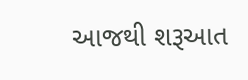આજથી શરૂઆત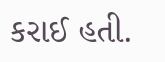કરાઈ હતી.